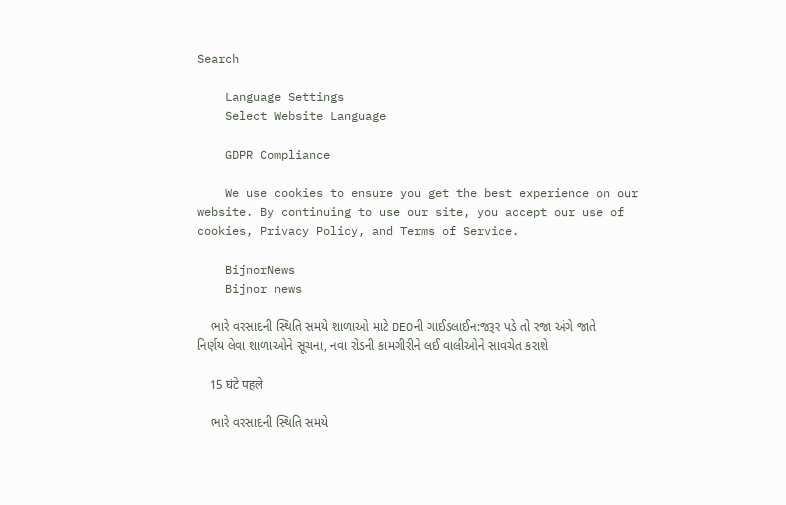Search

    Language Settings
    Select Website Language

    GDPR Compliance

    We use cookies to ensure you get the best experience on our website. By continuing to use our site, you accept our use of cookies, Privacy Policy, and Terms of Service.

    BijnorNews
    Bijnor news

    ભારે વરસાદની સ્થિતિ સમયે શાળાઓ માટે DEOની ગાઈડલાઈન:જરૂર પડે તો રજા અંગે જાતે નિર્ણય લેવા શાળાઓને સૂચના, નવા રોડની કામગીરીને લઈ વાલીઓને સાવચેત કરાશે

    15 घंटे पहले

    ભારે વરસાદની સ્થિતિ સમયે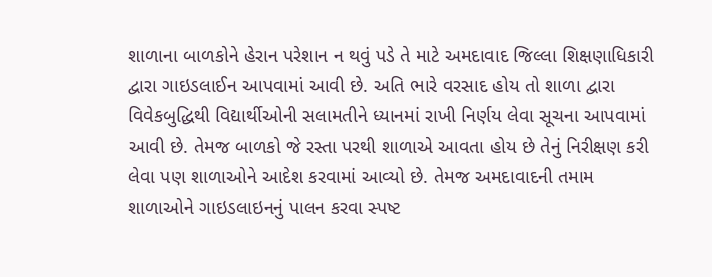શાળાના બાળકોને હેરાન પરેશાન ન થવું પડે તે માટે અમદાવાદ જિલ્લા શિક્ષણાધિકારી દ્વારા ગાઇડલાઈન આપવામાં આવી છે. અતિ ભારે વરસાદ હોય તો શાળા દ્વારા વિવેકબુદ્ધિથી વિદ્યાર્થીઓની સલામતીને ધ્યાનમાં રાખી નિર્ણય લેવા સૂચના આપવામાં આવી છે. તેમજ બાળકો જે રસ્તા પરથી શાળાએ આવતા હોય છે તેનું નિરીક્ષણ કરી લેવા પણ શાળાઓને આદેશ કરવામાં આવ્યો છે. તેમજ અમદાવાદની તમામ શાળાઓને ગાઇડલાઇનનું પાલન કરવા સ્પષ્ટ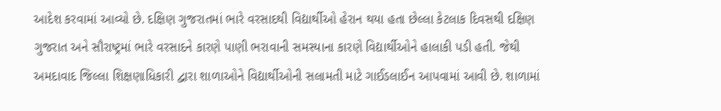આદેશ કરવામાં આવ્યો છે. દક્ષિણ ગુજરાતમાં ભારે વરસાદથી વિદ્યાર્થીઓ હેરાન થયા હતા છેલ્લા કેટલાક દિવસથી દક્ષિણ ગુજરાત અને સૌરાષ્ટ્રમાં ભારે વરસાદને કારણે પાણી ભરાવાની સમસ્યાના કારણે વિદ્યાર્થીઓને હાલાકી પડી હતી. જેથી અમદાવાદ જિલ્લા શિક્ષણાધિકારી દ્વારા શાળાઓને વિદ્યાર્થીઓની સલામતી માટે ગાઈડલાઈન આપવામાં આવી છે. શાળામાં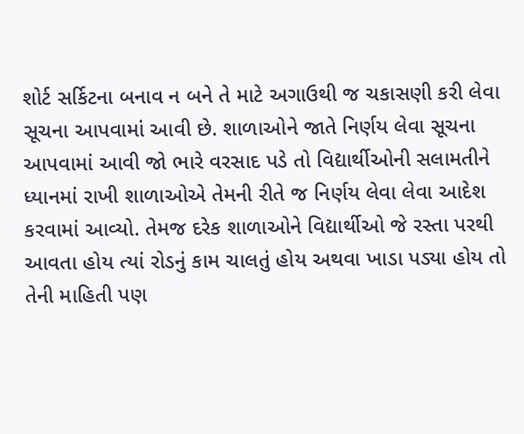શોર્ટ સર્કિટના બનાવ ન બને તે માટે અગાઉથી જ ચકાસણી કરી લેવા સૂચના આપવામાં આવી છે. શાળાઓને જાતે નિર્ણય લેવા સૂચના આપવામાં આવી જો ભારે વરસાદ પડે તો વિદ્યાર્થીઓની સલામતીને ધ્યાનમાં રાખી શાળાઓએ તેમની રીતે જ નિર્ણય લેવા લેવા આદેશ કરવામાં આવ્યો. તેમજ દરેક શાળાઓને વિદ્યાર્થીઓ જે રસ્તા પરથી આવતા હોય ત્યાં રોડનું કામ ચાલતું હોય અથવા ખાડા પડ્યા હોય તો તેની માહિતી પણ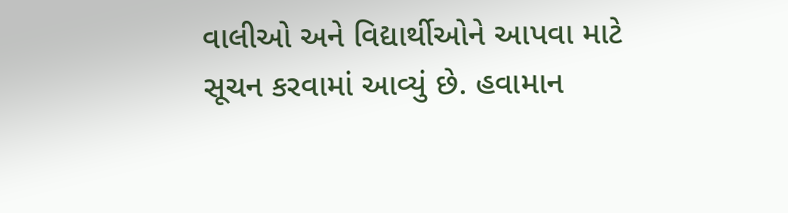વાલીઓ અને વિદ્યાર્થીઓને આપવા માટે સૂચન કરવામાં આવ્યું છે. હવામાન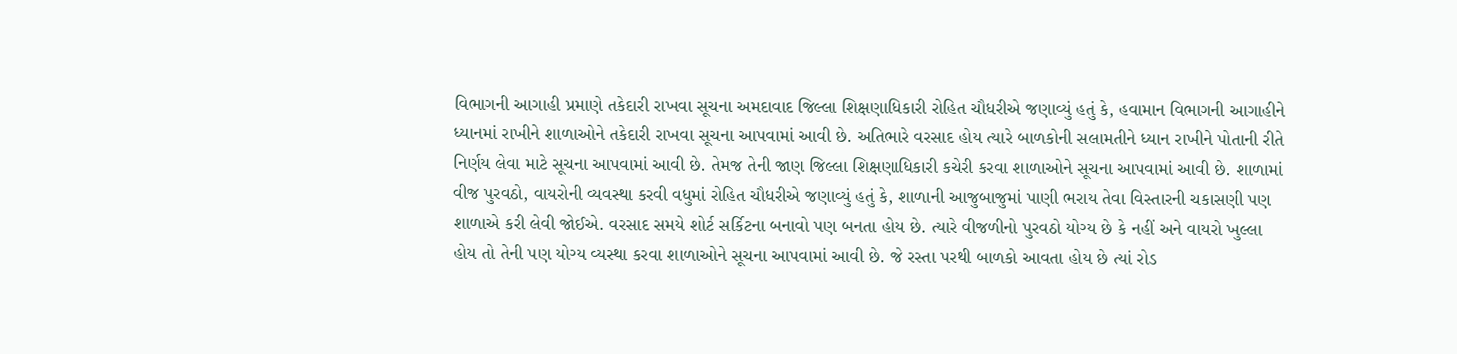વિભાગની આગાહી પ્રમાણે તકેદારી રાખવા સૂચના અમદાવાદ જિલ્લા શિક્ષણાધિકારી રોહિત ચૌધરીએ જણાવ્યું હતું કે, હવામાન વિભાગની આગાહીને ધ્યાનમાં રાખીને શાળાઓને તકેદારી રાખવા સૂચના આપવામાં આવી છે. અતિભારે વરસાદ હોય ત્યારે બાળકોની સલામતીને ધ્યાન રાખીને પોતાની રીતે નિર્ણય લેવા માટે સૂચના આપવામાં આવી છે. તેમજ તેની જાણ જિલ્લા શિક્ષણાધિકારી કચેરી કરવા શાળાઓને સૂચના આપવામાં આવી છે. શાળામાં વીજ પુરવઠો, વાયરોની વ્યવસ્થા કરવી વધુમાં રોહિત ચૌધરીએ જણાવ્યું હતું કે, શાળાની આજુબાજુમાં પાણી ભરાય તેવા વિસ્તારની ચકાસણી પણ શાળાએ કરી લેવી જોઈએ. વરસાદ સમયે શોર્ટ સર્કિટના બનાવો પણ બનતા હોય છે. ત્યારે વીજળીનો પુરવઠો યોગ્ય છે કે નહીં અને વાયરો ખુલ્લા હોય તો તેની પણ યોગ્ય વ્યસ્થા કરવા શાળાઓને સૂચના આપવામાં આવી છે. જે રસ્તા પરથી બાળકો આવતા હોય છે ત્યાં રોડ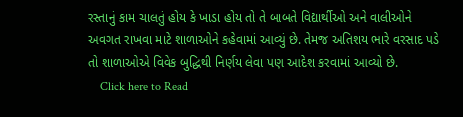રસ્તાનું કામ ચાલતું હોય કે ખાડા હોય તો તે બાબતે વિદ્યાર્થીઓ અને વાલીઓને અવગત રાખવા માટે શાળાઓને કહેવામાં આવ્યું છે. તેમજ અતિશય ભારે વરસાદ પડે તો શાળાઓએ વિવેક બુદ્ધિથી નિર્ણય લેવા પણ આદેશ કરવામાં આવ્યો છે.
    Click here to Read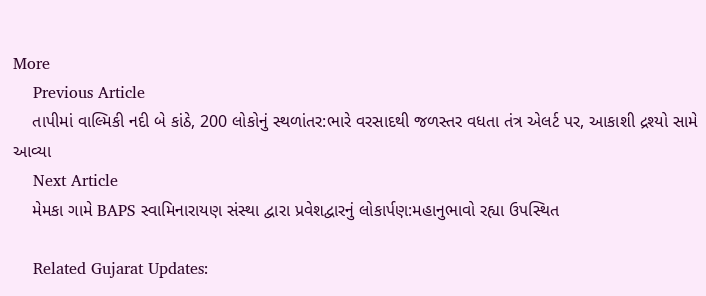More
    Previous Article
    તાપીમાં વાલ્મિકી નદી બે કાંઠે, 200 લોકોનું સ્થળાંતર:ભારે વરસાદથી જળસ્તર વધતા તંત્ર એલર્ટ પર, આકાશી દ્રશ્યો સામે આવ્યા
    Next Article
    મેમકા ગામે BAPS સ્વામિનારાયણ સંસ્થા દ્વારા પ્રવેશદ્વારનું લોકાર્પણ:મહાનુભાવો રહ્યા ઉપસ્થિત

    Related Gujarat Updates: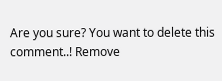Are you sure? You want to delete this comment..! Remove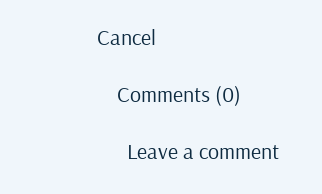Cancel

    Comments (0)

      Leave a comment